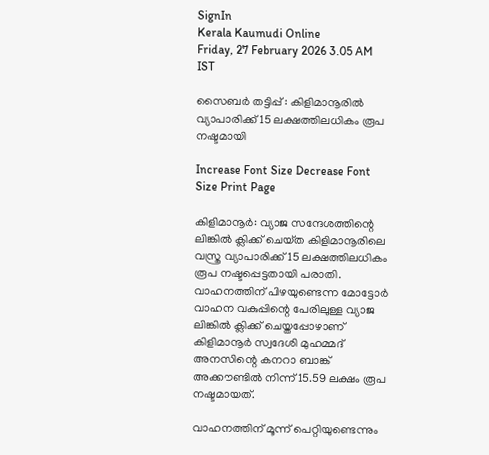SignIn
Kerala Kaumudi Online
Friday, 27 February 2026 3.05 AM IST

സൈബർ തട്ടിപ്പ് : കിളിമാനൂരിൽ വ്യാപാരിക്ക് 15 ലക്ഷത്തിലധികം രൂപ നഷ്ടമായി

Increase Font Size Decrease Font Size Print Page

കിളിമാനൂർ: വ്യാജ സന്ദേശത്തിന്റെ ലിങ്കിൽ ക്ലിക്ക് ചെ‌യ്‌ത കിളിമാനൂരിലെ വസ്ത്ര വ്യാപാരിക്ക് 15 ലക്ഷത്തിലധികം രൂപ നഷ്ടപ്പെട്ടതായി പരാതി. വാഹനത്തിന് പിഴയുണ്ടെന്ന മോട്ടോർ വാഹന വകുപ്പിന്റെ പേരിലുള്ള വ്യാജ ലിങ്കിൽ ക്ലിക്ക് ചെയ്തപ്പോഴാണ് കിളിമാനൂർ സ്വദേശി മുഹമ്മദ് അനസിന്റെ കനറാ ബാങ്ക് അക്കൗണ്ടിൽ നിന്ന് 15.59 ലക്ഷം രൂപ നഷ്ടമായത്.

വാഹനത്തിന് മൂന്ന് പെറ്റിയുണ്ടെന്നും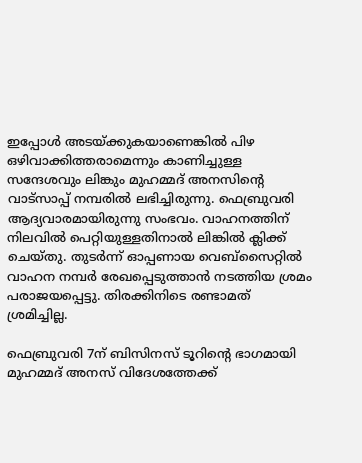ഇപ്പോൾ അടയ്ക്കുകയാണെങ്കിൽ പിഴ ഒഴിവാക്കിത്തരാമെന്നും കാണിച്ചുള്ള സന്ദേശവും ലിങ്കും മുഹമ്മദ് അനസിന്റെ വാട്സാപ്പ് നമ്പരിൽ ലഭിച്ചിരുന്നു. ഫെബ്രുവരി ആദ്യവാരമായിരുന്നു സംഭവം. വാഹനത്തിന് നിലവിൽ പെറ്റിയുള്ളതിനാൽ ലിങ്കിൽ ക്ലിക്ക് ചെയ്തു. തുടർന്ന് ഓപ്പണായ വെബ്സൈറ്റിൽ വാഹന നമ്പർ രേഖപ്പെടുത്താൻ നടത്തിയ ശ്രമം പരാജയപ്പെട്ടു. തിരക്കിനിടെ രണ്ടാമത് ശ്രമിച്ചില്ല.

ഫെബ്രുവരി 7ന് ബിസിനസ് ടൂറിന്റെ ഭാഗമായി മുഹമ്മദ് അനസ് വിദേശത്തേക്ക്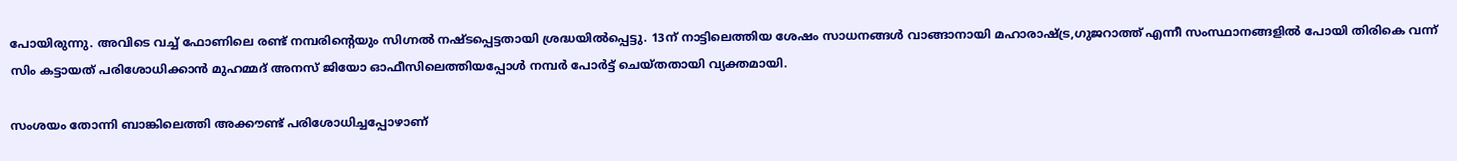പോയിരുന്നു. അവിടെ വച്ച് ഫോണിലെ രണ്ട് നമ്പരിന്റെയും സിഗ്നൽ നഷ്ടപ്പെട്ടതായി ശ്രദ്ധയിൽപ്പെട്ടു. 13ന് നാട്ടിലെത്തിയ ശേഷം സാധനങ്ങൾ വാങ്ങാനായി മഹാരാഷ്ട്ര,ഗുജറാത്ത് എന്നീ സംസ്ഥാനങ്ങളിൽ പോയി തിരികെ വന്ന് സിം കട്ടായത് പരിശോധിക്കാൻ മുഹമ്മദ് അനസ് ജിയോ ഓഫീസിലെത്തിയപ്പോൾ നമ്പർ പോർട്ട് ചെയ്തതായി വ്യക്തമായി.

സംശയം തോന്നി ബാങ്കിലെത്തി അക്കൗണ്ട് പരിശോധിച്ചപ്പോഴാണ്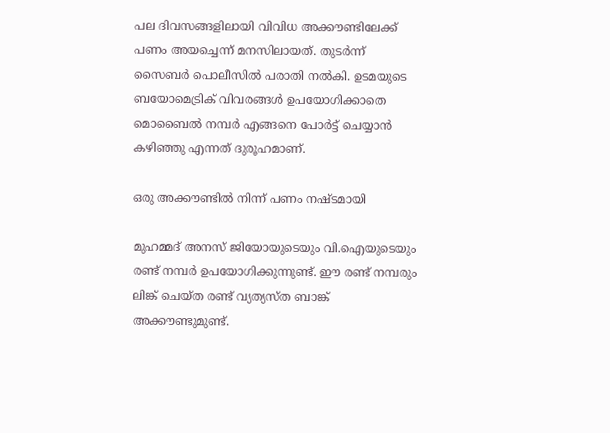പല ദിവസങ്ങളിലായി വിവിധ അക്കൗണ്ടിലേക്ക് പണം അയച്ചെന്ന് മനസിലായത്. തുടർന്ന് സൈബർ പൊലീസിൽ പരാതി നൽകി. ഉടമയുടെ ബയോമെട്രിക് വിവരങ്ങൾ ഉപയോഗിക്കാതെ മൊബൈൽ നമ്പർ എങ്ങനെ പോർട്ട് ചെയ്യാൻ കഴിഞ്ഞു എന്നത് ദുരൂഹമാണ്.

ഒരു അക്കൗണ്ടിൽ നിന്ന് പണം നഷ്ടമായി

മുഹമ്മദ് അനസ് ജിയോയുടെയും വി.ഐയുടെയും രണ്ട് നമ്പർ ഉപയോഗിക്കുന്നുണ്ട്. ഈ രണ്ട് നമ്പരും ലിങ്ക് ചെയ്ത രണ്ട് വ്യത്യസ്ത ബാങ്ക് അക്കൗണ്ടുമുണ്ട്.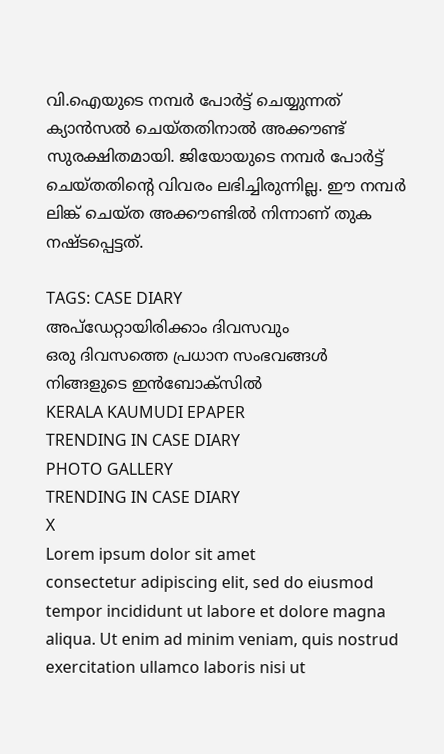വി.ഐയുടെ നമ്പർ പോർട്ട് ചെയ്യുന്നത് ക്യാൻസൽ ചെയ്തതിനാൽ അക്കൗണ്ട് സുരക്ഷിതമായി. ജിയോയുടെ നമ്പർ പോർട്ട് ചെയ്തതിന്റെ വിവരം ലഭിച്ചിരുന്നില്ല. ഈ നമ്പർ ലിങ്ക് ചെയ്ത അക്കൗണ്ടിൽ നിന്നാണ് തുക നഷ്ടപ്പെട്ടത്.

TAGS: CASE DIARY
അപ്ഡേറ്റായിരിക്കാം ദിവസവും
ഒരു ദിവസത്തെ പ്രധാന സംഭവങ്ങൾ നിങ്ങളുടെ ഇൻബോക്സിൽ
KERALA KAUMUDI EPAPER
TRENDING IN CASE DIARY
PHOTO GALLERY
TRENDING IN CASE DIARY
X
Lorem ipsum dolor sit amet
consectetur adipiscing elit, sed do eiusmod tempor incididunt ut labore et dolore magna aliqua. Ut enim ad minim veniam, quis nostrud exercitation ullamco laboris nisi ut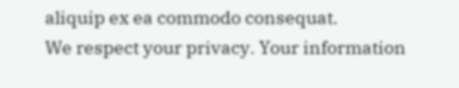aliquip ex ea commodo consequat.
We respect your privacy. Your information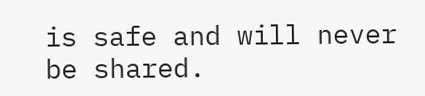is safe and will never be shared.